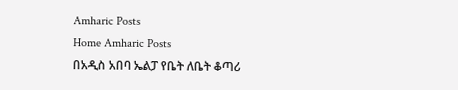Amharic Posts
Home Amharic Posts
በአዲስ አበባ ኤልፓ የቤት ለቤት ቆጣሪ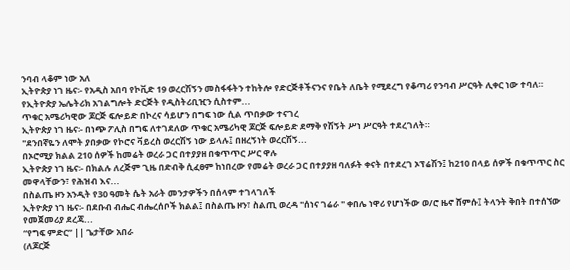ንባብ ላቆም ነው አለ
ኢትዮጵያ ነገ ዜና፡- የአዲስ አበባ የኮቪድ 19 ወረርሽኝን መስፋፋትን ተከትሎ የድርጅቶችናንና የቤት ለቤት የሚደረግ የቆጣሪ የንባብ ሥርዓት ሊቀር ነው ተባለ።
የኢትዮጵያ ኤሌትሪክ አገልግሎት ድርጅት የዲስትሪቢዢን ሲስተም...
ጥቁር አሜሪካዊው ጆርጅ ፍሎይድ በኮረና ሳይሆን በግፍ ነው ሲል ጥበቃው ተናገረ
ኢትዮጵያ ነገ ዜና፡- በነጭ ፖሊስ በግፍ ለተገደለው ጥቁር አሜሪካዊ ጆርጅ ፍሎይድ ደማቅ የሽኝት ሥነ ሥርዓት ተደረገለት።
"ደንበኛዬን ለሞት ያበቃው የኮሮና ቫይረስ ወረርሽኝ ነው ይላሉ፤ በዘረኝነት ወረርሽኝ...
በኦሮሚያ ክልል 210 ሰዎች ከመሬት ወረራ ጋር በተያያዘ በቁጥጥር ሥር ዋሉ
ኢትዮጵያ ነገ ዜና፡- በክልሉ ለረጅም ጊዜ በድብቅ ሲፈፀም ከነበረው የመሬት ወረራ ጋር በተያያዘ ባለፉት ቀናት በተደረገ ኦፕሬሽን፤ ከ210 በላይ ሰዎች በቁጥጥር ስር መዋላቸውን፣ የሕዝብ እና...
በስልጤ ዞን አንዲት የ30 ዓመት ሴት አራት መንታዎችን በሰላም ተገላገለች
ኢትዮጵያ ነገ ዜና፡- በደቡብ ብሔር ብሔረሰቦች ክልል፤ በስልጤ ዞን፣ ስልጢ ወረዳ "ሰነና ገሬራ " ቀበሌ ነዋሪ የሆነችው ወ/ሮ ዜኖ ሸምሱ፤ ትላንት ቅበት በተሰኘው የመጀመሪያ ደረጃ...
“የግፍ ምድር” || ጌታቸው አበራ
(ለጆርጅ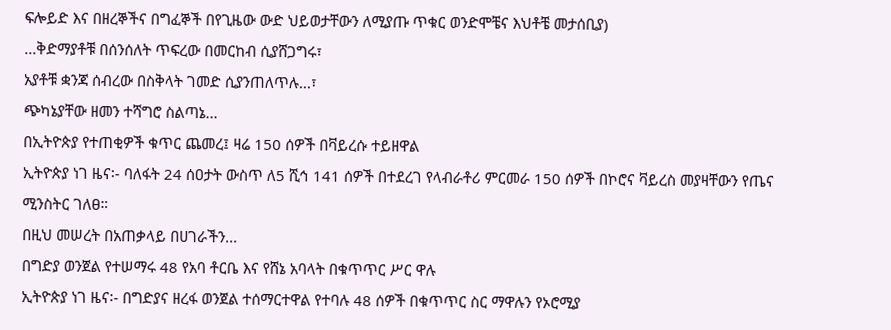ፍሎይድ እና በዘረኞችና በግፈኞች በየጊዜው ውድ ህይወታቸውን ለሚያጡ ጥቁር ወንድሞቼና እህቶቼ መታሰቢያ)
...ቅድማያቶቹ በሰንሰለት ጥፍረው በመርከብ ሲያሸጋግሩ፣
አያቶቹ ቋንጃ ሰብረው በስቅላት ገመድ ሲያንጠለጥሉ...፣
ጭካኔያቸው ዘመን ተሻግሮ ስልጣኔ...
በኢትዮጵያ የተጠቂዎች ቁጥር ጨመረ፤ ዛሬ 150 ሰዎች በቫይረሱ ተይዘዋል
ኢትዮጵያ ነገ ዜና፡- ባለፋት 24 ሰዐታት ውስጥ ለ5 ሺኅ 141 ሰዎች በተደረገ የላብራቶሪ ምርመራ 150 ሰዎች በኮሮና ቫይረስ መያዛቸውን የጤና ሚንስትር ገለፀ።
በዚህ መሠረት በአጠቃላይ በሀገራችን...
በግድያ ወንጀል የተሠማሩ 48 የአባ ቶርቤ እና የሸኔ አባላት በቁጥጥር ሥር ዋሉ
ኢትዮጵያ ነገ ዜና፡- በግድያና ዘረፋ ወንጀል ተሰማርተዋል የተባሉ 48 ሰዎች በቁጥጥር ስር ማዋሉን የኦሮሚያ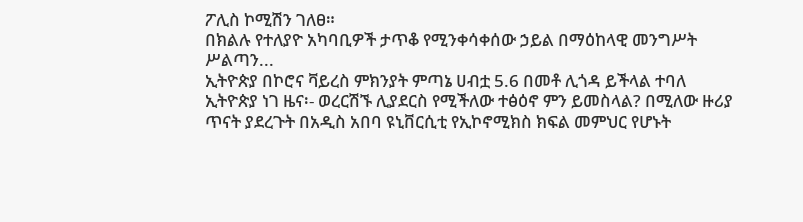ፖሊስ ኮሚሽን ገለፀ።
በክልሉ የተለያዮ አካባቢዎች ታጥቆ የሚንቀሳቀሰው ኃይል በማዕከላዊ መንግሥት ሥልጣን...
ኢትዮጵያ በኮሮና ቫይረስ ምክንያት ምጣኔ ሀብቷ 5.6 በመቶ ሊጎዳ ይችላል ተባለ
ኢትዮጵያ ነገ ዜና፡- ወረርሽኙ ሊያደርስ የሚችለው ተፅዕኖ ምን ይመስላል? በሚለው ዙሪያ ጥናት ያደረጉት በአዲስ አበባ ዩኒቨርሲቲ የኢኮኖሚክስ ክፍል መምህር የሆኑት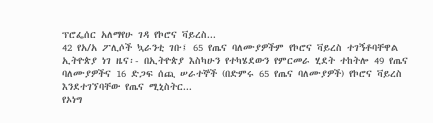ፕሮፌሰር አለማየሁ ገዳ የኮሮና ቫይረስ...
42 የአ/አ ፖሊሶች ኳራንቲ ገቡ፤ 65 የጤና ባለሙያዎችም የኮሮና ቫይረስ ተገኝቶባቸዋል
ኢትዮጵያ ነገ ዜና፡- በኢትዮጵያ እስካሁን የተካሄደውን የምርመራ ሂደት ተከትሎ 49 የጤና ባለሙያዎችና 16 ድጋፍ ሰጪ ሠራተኞች (በድምሩ 65 የጤና ባለሙያዎች) የኮሮና ቫይረስ እንደተገኘባቸው የጤና ሚኒስትር...
የኦነግ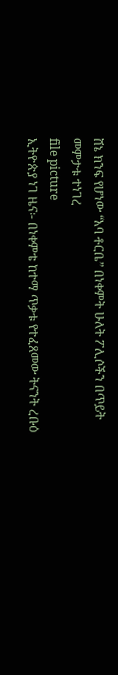ሸኔ ክንፍ የሆነው “አባ ቶርቤ” በነቀምት ሁለት ፖሊሶችን በጥይት መምታቱ ተነገረ
file picture
ኢትዮጵያ ነገ ዜና፡- በነቀምቴ ከተማ ጥቃቱ የተፈጸመው ትናንት ረቡዕ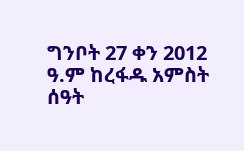ግንቦት 27 ቀን 2012 ዓ.ም ከረፋዱ አምስት ሰዓት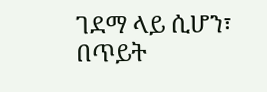ገደማ ላይ ሲሆን፣ በጥይት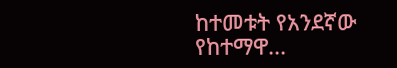ከተመቱት የአንደኛው የከተማዋ...